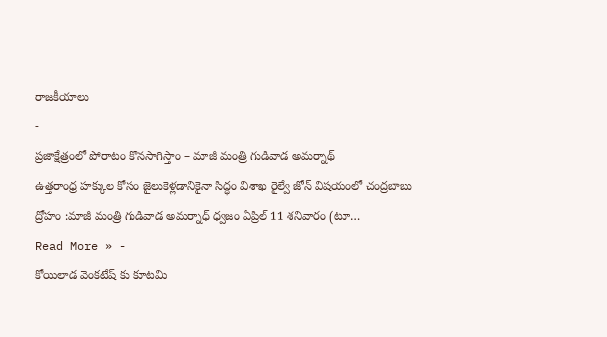రాజకీయాలు
-
ప్రజాక్షేత్రంలో పోరాటం కొనసాగిస్తాం – మాజీ మంత్రి గుడివాడ అమర్నాథ్
ఉత్తరాంధ్ర హక్కుల కోసం జైలుకెళ్లడానికైనా సిద్ధం విశాఖ రైల్వే జోన్ విషయంలో చంద్రబాబు ద్రోహం :మాజీ మంత్రి గుడివాడ అమర్నాధ్ ధ్వజం ఏప్రిల్ 11 శనివారం (టూ…
Read More » -
కోయిలాడ వెంకటేష్ కు కూటమి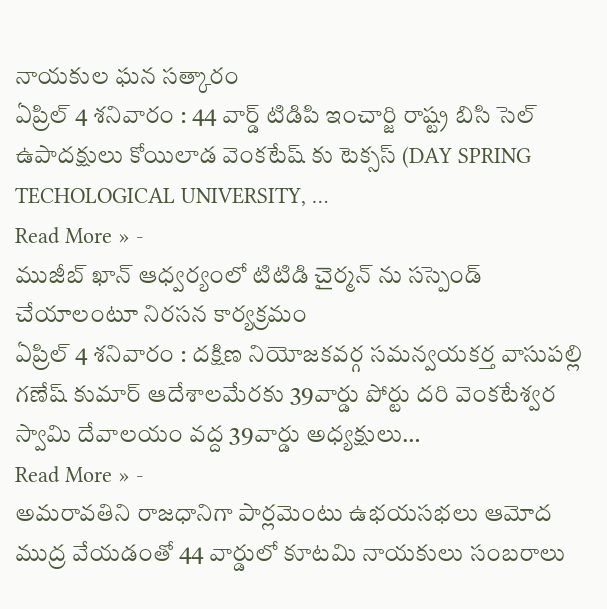నాయకుల ఘన సత్కారం
ఏప్రిల్ 4 శనివారం : 44 వార్డ్ టిడిపి ఇంచార్జి రాష్ట్ర బిసి సెల్ ఉపాదక్షులు కోయిలాడ వెంకటేష్ కు టెక్సస్ (DAY SPRING TECHOLOGICAL UNIVERSITY, …
Read More » -
ముజీబ్ ఖాన్ ఆధ్వర్యంలో టిటిడి చైర్మన్ ను సస్పెండ్ చేయాలంటూ నిరసన కార్యక్రమం
ఏప్రిల్ 4 శనివారం : దక్షిణ నియోజకవర్గ సమన్వయకర్త వాసుపల్లి గణేష్ కుమార్ ఆదేశాలమేరకు 39వార్డు పోర్టు దరి వెంకటేశ్వర స్వామి దేవాలయం వద్ద 39వార్డు అధ్యక్షులు…
Read More » -
అమరావతిని రాజధానిగా పార్లమెంటు ఉభయసభలు ఆమోద ముద్ర వేయడంతో 44 వార్డులో కూటమి నాయకులు సంబరాలు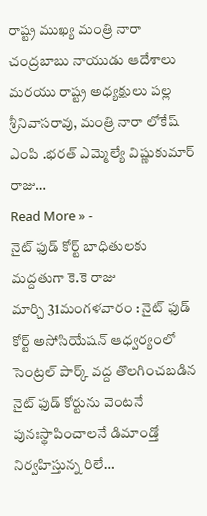రాష్ట్ర ముఖ్య మంత్రి నారా చంద్రబాబు నాయుడు ఆదేశాలు మరయు రాష్ట్ర అధ్యక్షులు పల్ల శ్రీనివాసరావు, మంత్రి నారా లోకేష్ ఎంపి .భరత్ ఎమ్మెల్యే విష్ణుకుమార్ రాజు…
Read More » -
నైట్ ఫుడ్ కోర్ట్ బాధితులకు మద్దతుగా కె.కె రాజు
మార్చి 31మంగళవారం : నైట్ ఫుడ్ కోర్ట్ అసోసియేషన్ ఆధ్వర్యంలో సెంట్రల్ పార్క్ వద్ద తొలగించబడిన నైట్ ఫుడ్ కోర్టును వెంటనే పునఃస్థాపించాలనే డిమాండ్తో నిర్వహిస్తున్న రిలే…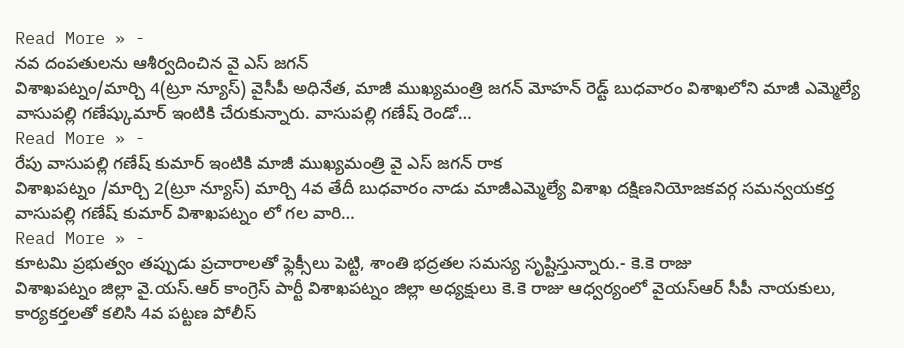Read More » -
నవ దంపతులను ఆశీర్వదించిన వై ఎస్ జగన్
విశాఖపట్నం/మార్చి 4(ట్రూ న్యూస్) వైసీపీ అధినేత, మాజీ ముఖ్యమంత్రి జగన్ మోహన్ రెడ్ట్ బుధవారం విశాఖలోని మాజీ ఎమ్మెల్యే వాసుపల్లి గణేష్కుమార్ ఇంటికి చేరుకున్నారు. వాసుపల్లి గణేష్ రెండో…
Read More » -
రేపు వాసుపల్లి గణేష్ కుమార్ ఇంటికి మాజీ ముఖ్యమంత్రి వై ఎస్ జగన్ రాక
విశాఖపట్నం /మార్చి 2(ట్రూ న్యూస్) మార్చి 4వ తేదీ బుధవారం నాడు మాజీఎమ్మెల్యే విశాఖ దక్షిణనియోజకవర్గ సమన్వయకర్త వాసుపల్లి గణేష్ కుమార్ విశాఖపట్నం లో గల వారి…
Read More » -
కూటమి ప్రభుత్వం తప్పుడు ప్రచారాలతో ఫ్లెక్సీలు పెట్టి, శాంతి భద్రతల సమస్య సృష్టిస్తున్నారు.- కె.కె రాజు
విశాఖపట్నం జిల్లా వై.యస్.ఆర్ కాంగ్రెస్ పార్టీ విశాఖపట్నం జిల్లా అధ్యక్షులు కె.కె రాజు ఆధ్వర్యంలో వైయస్ఆర్ సీపీ నాయకులు, కార్యకర్తలతో కలిసి 4వ పట్టణ పోలీస్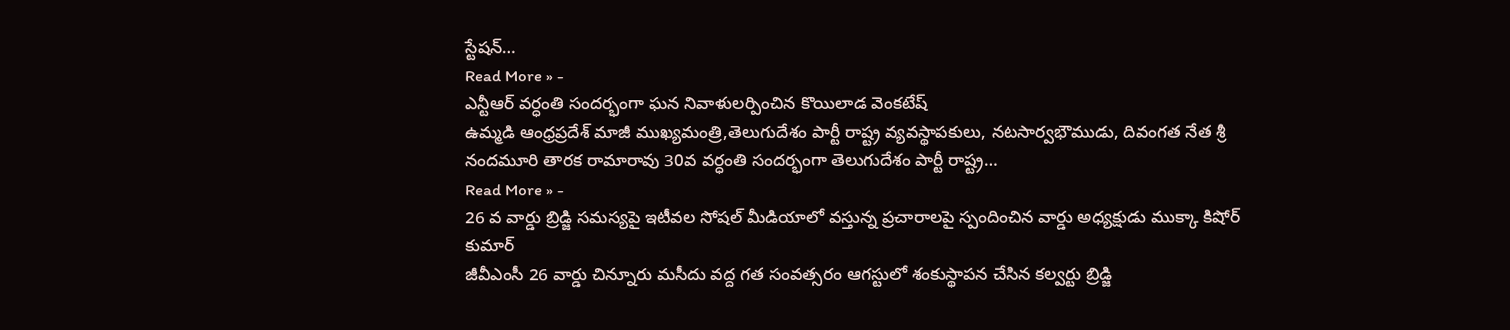స్టేషన్…
Read More » -
ఎన్టీఆర్ వర్ధంతి సందర్భంగా ఘన నివాళులర్పించిన కొయిలాడ వెంకటేష్
ఉమ్మడి ఆంధ్రప్రదేశ్ మాజీ ముఖ్యమంత్రి,తెలుగుదేశం పార్టీ రాష్ట్ర వ్యవస్థాపకులు, నటసార్వభౌముడు, దివంగత నేత శ్రీ నందమూరి తారక రామారావు 30వ వర్ధంతి సందర్భంగా తెలుగుదేశం పార్టీ రాష్ట్ర…
Read More » -
26 వ వార్డు బ్రిడ్జి సమస్యపై ఇటీవల సోషల్ మీడియాలో వస్తున్న ప్రచారాలపై స్పందించిన వార్డు అధ్యక్షుడు ముక్కా కిషోర్ కుమార్
జీవీఎంసీ 26 వార్డు చిన్నూరు మసీదు వద్ద గత సంవత్సరం ఆగస్టులో శంకుస్థాపన చేసిన కల్వర్టు బ్రిడ్జి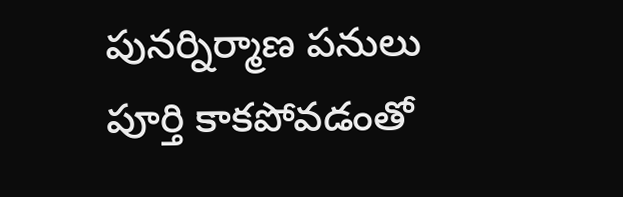పునర్నిర్మాణ పనులు పూర్తి కాకపోవడంతో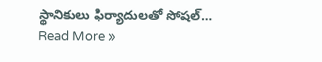స్థానికులు ఫిర్యాదులతో సోషల్…
Read More »